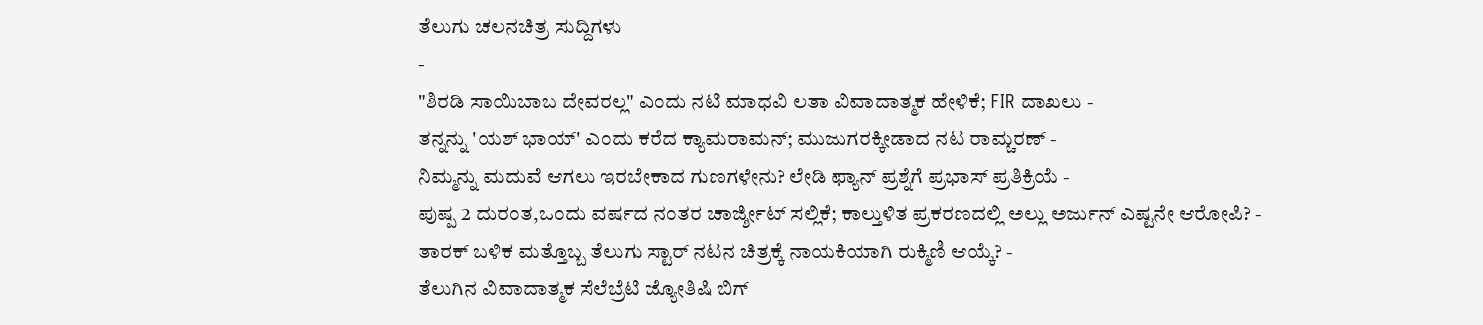ತೆಲುಗು ಚಲನಚಿತ್ರ ಸುದ್ದಿಗಳು
-
"ಶಿರಡಿ ಸಾಯಿಬಾಬ ದೇವರಲ್ಲ" ಎಂದು ನಟಿ ಮಾಧವಿ ಲತಾ ವಿವಾದಾತ್ಮಕ ಹೇಳಿಕೆ; FIR ದಾಖಲು -
ತನ್ನನ್ನು 'ಯಶ್ ಭಾಯ್' ಎಂದು ಕರೆದ ಕ್ಯಾಮರಾಮನ್; ಮುಜುಗರಕ್ಕೀಡಾದ ನಟ ರಾಮ್ಚರಣ್ -
ನಿಮ್ಮನ್ನು ಮದುವೆ ಆಗಲು ಇರಬೇಕಾದ ಗುಣಗಳೇನು? ಲೇಡಿ ಫ್ಯಾನ್ ಪ್ರಶ್ನೆಗೆ ಪ್ರಭಾಸ್ ಪ್ರತಿಕ್ರಿಯೆ -
ಪುಷ್ಪ 2 ದುರಂತ,ಒಂದು ವರ್ಷದ ನಂತರ ಚಾರ್ಜ್ಶೀಟ್ ಸಲ್ಲಿಕೆ; ಕಾಲ್ತುಳಿತ ಪ್ರಕರಣದಲ್ಲಿ ಅಲ್ಲು ಅರ್ಜುನ್ ಎಷ್ಟನೇ ಆರೋಪಿ? -
ತಾರಕ್ ಬಳಿಕ ಮತ್ತೊಬ್ಬ ತೆಲುಗು ಸ್ಟಾರ್ ನಟನ ಚಿತ್ರಕ್ಕೆ ನಾಯಕಿಯಾಗಿ ರುಕ್ಮಿಣಿ ಆಯ್ಕೆ? -
ತೆಲುಗಿನ ವಿವಾದಾತ್ಮಕ ಸೆಲೆಬ್ರೆಟಿ ಜ್ಯೋತಿಷಿ ಬಿಗ್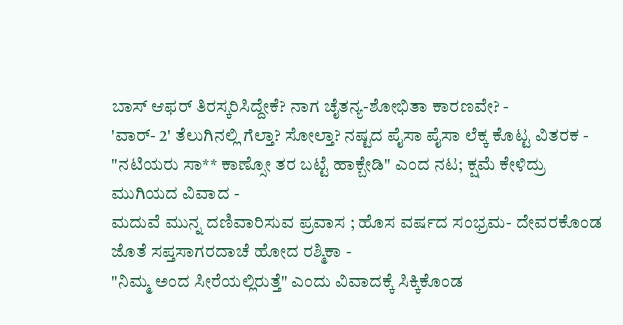ಬಾಸ್ ಆಫರ್ ತಿರಸ್ಕರಿಸಿದ್ದೇಕೆ? ನಾಗ ಚೈತನ್ಯ-ಶೋಭಿತಾ ಕಾರಣವೇ? -
'ವಾರ್- 2' ತೆಲುಗಿನಲ್ಲಿ ಗೆಲ್ತಾ? ಸೋಲ್ತಾ? ನಷ್ಟದ ಪೈಸಾ ಪೈಸಾ ಲೆಕ್ಕ ಕೊಟ್ಟ ವಿತರಕ -
"ನಟಿಯರು ಸಾ** ಕಾಣ್ಸೋ ತರ ಬಟ್ಟೆ ಹಾಕ್ಬೇಡಿ" ಎಂದ ನಟ; ಕ್ಷಮೆ ಕೇಳಿದ್ರು ಮುಗಿಯದ ವಿವಾದ -
ಮದುವೆ ಮುನ್ನ ದಣಿವಾರಿಸುವ ಪ್ರವಾಸ ; ಹೊಸ ವರ್ಷದ ಸಂಭ್ರಮ- ದೇವರಕೊಂಡ ಜೊತೆ ಸಪ್ತಸಾಗರದಾಚೆ ಹೋದ ರಶ್ಮಿಕಾ -
"ನಿಮ್ಮ ಅಂದ ಸೀರೆಯಲ್ಲಿರುತ್ತೆ" ಎಂದು ವಿವಾದಕ್ಕೆ ಸಿಕ್ಕಿಕೊಂಡ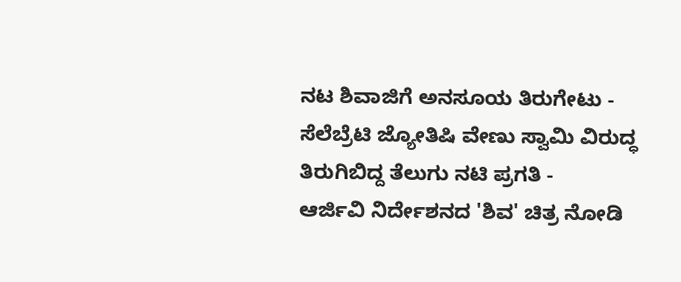ನಟ ಶಿವಾಜಿಗೆ ಅನಸೂಯ ತಿರುಗೇಟು -
ಸೆಲೆಬ್ರೆಟಿ ಜ್ಯೋತಿಷಿ ವೇಣು ಸ್ವಾಮಿ ವಿರುದ್ಧ ತಿರುಗಿಬಿದ್ದ ತೆಲುಗು ನಟಿ ಪ್ರಗತಿ -
ಆರ್ಜಿವಿ ನಿರ್ದೇಶನದ 'ಶಿವ' ಚಿತ್ರ ನೋಡಿ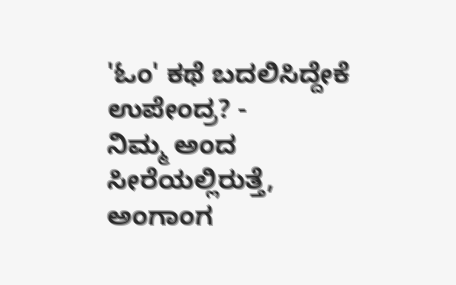'ಓಂ' ಕಥೆ ಬದಲಿಸಿದ್ದೇಕೆ ಉಪೇಂದ್ರ? -
ನಿಮ್ಮ ಅಂದ ಸೀರೆಯಲ್ಲಿರುತ್ತೆ, ಅಂಗಾಂಗ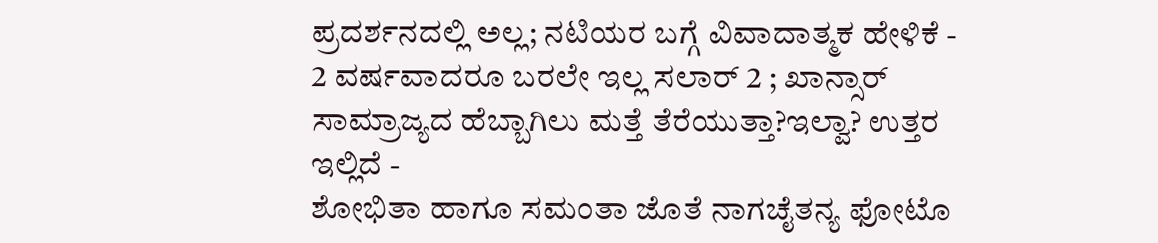ಪ್ರದರ್ಶನದಲ್ಲಿ ಅಲ್ಲ; ನಟಿಯರ ಬಗ್ಗೆ ವಿವಾದಾತ್ಮಕ ಹೇಳಿಕೆ -
2 ವರ್ಷವಾದರೂ ಬರಲೇ ಇಲ್ಲ ಸಲಾರ್ 2 ; ಖಾನ್ಸಾರ್ ಸಾಮ್ರಾಜ್ಯದ ಹೆಬ್ಬಾಗಿಲು ಮತ್ತೆ ತೆರೆಯುತ್ತಾ?ಇಲ್ವಾ? ಉತ್ತರ ಇಲ್ಲಿದೆ -
ಶೋಭಿತಾ ಹಾಗೂ ಸಮಂತಾ ಜೊತೆ ನಾಗಚೈತನ್ಯ ಫೋಟೊ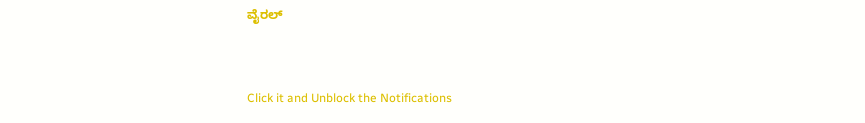ವೈರಲ್


Click it and Unblock the Notifications